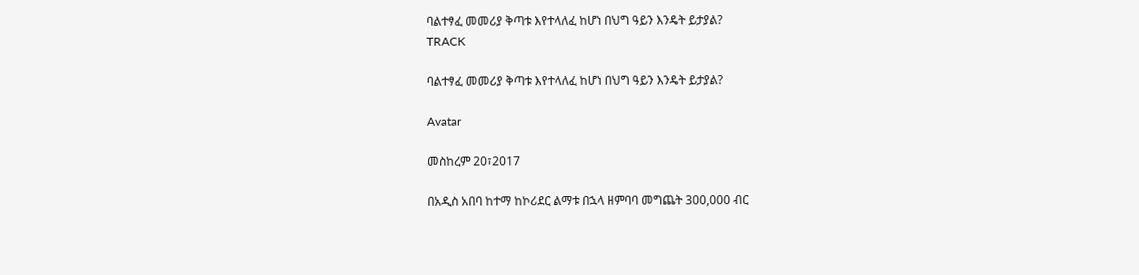ባልተፃፈ መመሪያ ቅጣቱ እየተላለፈ ከሆነ በህግ ዓይን እንዴት ይታያል?
TRACK

ባልተፃፈ መመሪያ ቅጣቱ እየተላለፈ ከሆነ በህግ ዓይን እንዴት ይታያል?

Avatar

መስከረም 20፣2017

በአዲስ አበባ ከተማ ከኮሪደር ልማቱ በኋላ ዘምባባ መግጨት 300,000 ብር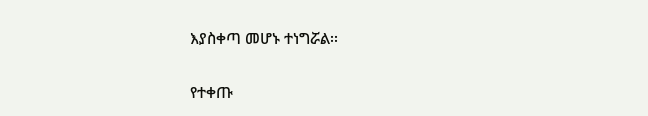እያስቀጣ መሆኑ ተነግሯል፡፡

የተቀጡ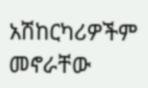አሽከርካሪዎችም መኖራቸው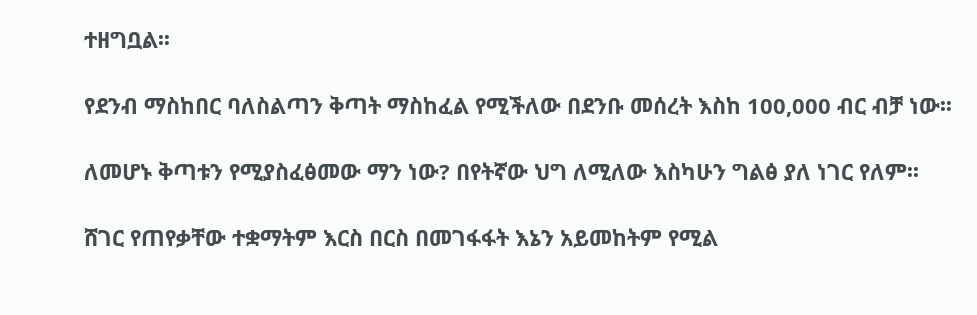ተዘግቧል፡፡

የደንብ ማስከበር ባለስልጣን ቅጣት ማስከፈል የሚችለው በደንቡ መሰረት እስከ 100,000 ብር ብቻ ነው፡፡

ለመሆኑ ቅጣቱን የሚያስፈፅመው ማን ነው? በየትኛው ህግ ለሚለው እስካሁን ግልፅ ያለ ነገር የለም፡፡

ሸገር የጠየቃቸው ተቋማትም እርስ በርስ በመገፋፋት እኔን አይመከትም የሚል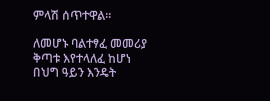ምላሽ ሰጥተዋል፡፡

ለመሆኑ ባልተፃፈ መመሪያ ቅጣቱ እየተላለፈ ከሆነ በህግ ዓይን እንዴት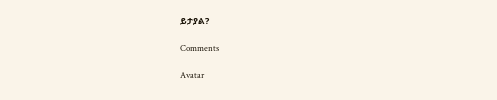ይታያል?

Comments

Avatar